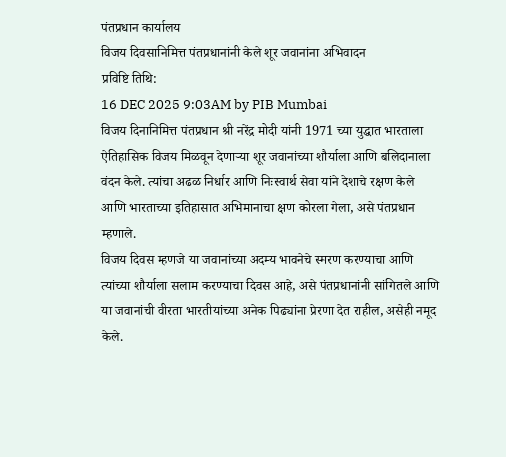पंतप्रधान कार्यालय
विजय दिवसानिमित्त पंतप्रधानांनी केले शूर जवानांना अभिवादन
प्रविष्टि तिथि:
16 DEC 2025 9:03AM by PIB Mumbai
विजय दिनानिमित्त पंतप्रधान श्री नरेंद्र मोदी यांनी 1971 च्या युद्धात भारताला ऐतिहासिक विजय मिळवून देणाऱ्या शूर जवानांच्या शौर्याला आणि बलिदानाला वंदन केले. त्यांचा अढळ निर्धार आणि निःस्वार्थ सेवा यांने देशाचे रक्षण केले आणि भारताच्या इतिहासात अभिमानाचा क्षण कोरला गेला, असे पंतप्रधान म्हणाले.
विजय दिवस म्हणजे या जवानांच्या अदम्य भावनेचे स्मरण करण्याचा आणि त्यांच्या शौर्याला सलाम करण्याचा दिवस आहे, असे पंतप्रधानांनी सांगितले आणि या जवानांची वीरता भारतीयांच्या अनेक पिढ्यांना प्रेरणा देत राहील, असेही नमूद केले.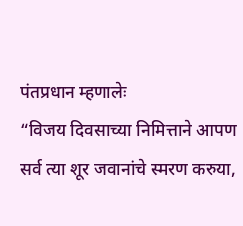पंतप्रधान म्हणालेः
“विजय दिवसाच्या निमित्ताने आपण सर्व त्या शूर जवानांचे स्मरण करुया,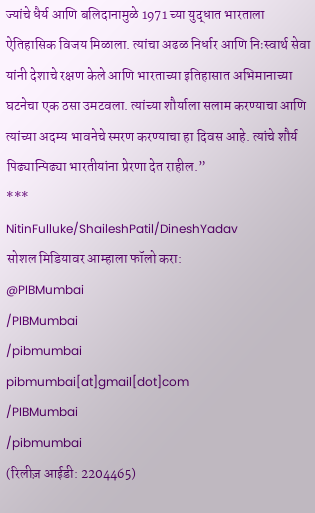ज्यांचे धैर्य आणि बलिदानामुळे 1971 च्या युद्धात भारताला ऐतिहासिक विजय मिळाला. त्यांचा अढळ निर्धार आणि निःस्वार्थ सेवा यांनी देशाचे रक्षण केले आणि भारताच्या इतिहासात अभिमानाच्या घटनेचा एक ठसा उमटवला. त्यांच्या शौर्याला सलाम करण्याचा आणि त्यांच्या अदम्य भावनेचे स्मरण करण्याचा हा दिवस आहे. त्यांचे शौर्य पिढ्यान्पिढ्या भारतीयांना प्रेरणा देत राहील.”
***
NitinFulluke/ShaileshPatil/DineshYadav
सोशल मिडियावर आम्हाला फॉलो करा:
@PIBMumbai
/PIBMumbai
/pibmumbai
pibmumbai[at]gmail[dot]com
/PIBMumbai
/pibmumbai
(रिलीज़ आईडी: 2204465)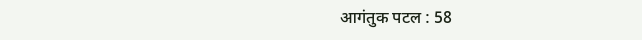आगंतुक पटल : 58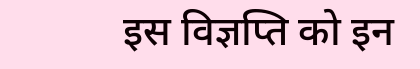इस विज्ञप्ति को इन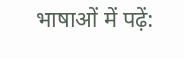भाषाओं में पढ़ें: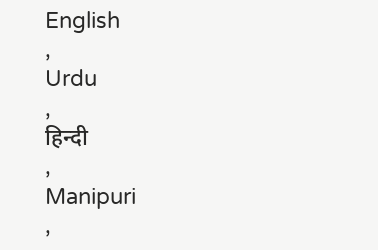English
,
Urdu
,
हिन्दी
,
Manipuri
,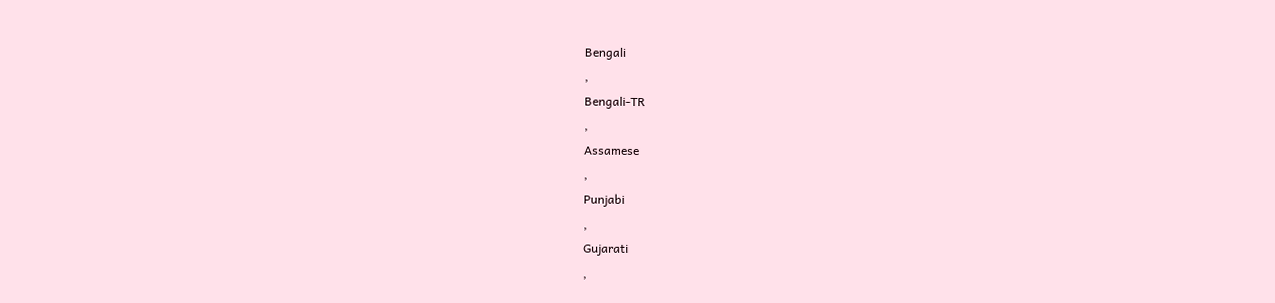Bengali
,
Bengali-TR
,
Assamese
,
Punjabi
,
Gujarati
,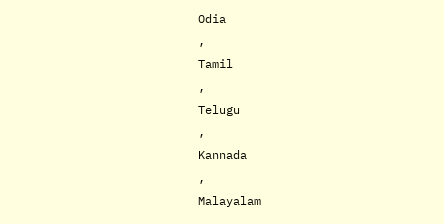Odia
,
Tamil
,
Telugu
,
Kannada
,
Malayalam